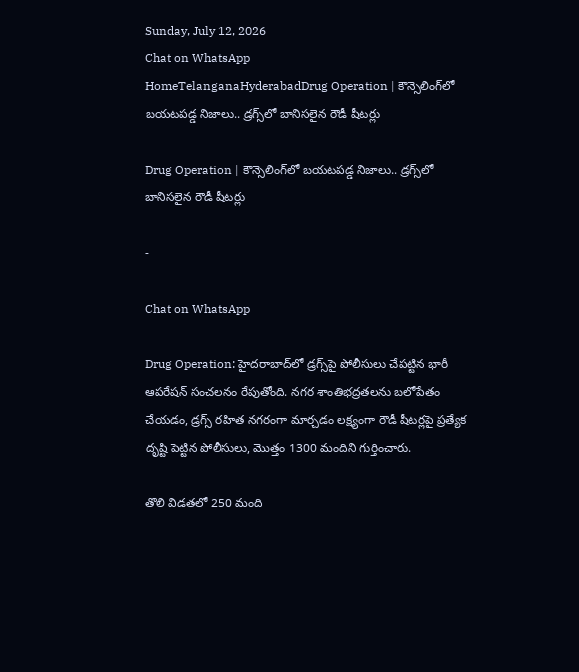Sunday, July 12, 2026
Chat on WhatsApp
HomeTelanganaHyderabadDrug Operation | కౌన్సెలింగ్‌లో బయటపడ్డ నిజాలు.. డ్రగ్స్‌లో బానిసలైన రౌడీ షీటర్లు

Drug Operation | కౌన్సెలింగ్‌లో బయటపడ్డ నిజాలు.. డ్రగ్స్‌లో బానిసలైన రౌడీ షీటర్లు

-

Chat on WhatsApp

Drug Operation: హైదరాబాద్‌లో డ్రగ్స్‌పై పోలీసులు చేపట్టిన భారీ ఆపరేషన్ సంచలనం రేపుతోంది. నగర శాంతిభద్రతలను బలోపేతం చేయడం, డ్రగ్స్ రహిత నగరంగా మార్చడం లక్ష్యంగా రౌడీ షీటర్లపై ప్రత్యేక దృష్టి పెట్టిన పోలీసులు, మొత్తం 1300 మందిని గుర్తించారు.

తొలి విడతలో 250 మంది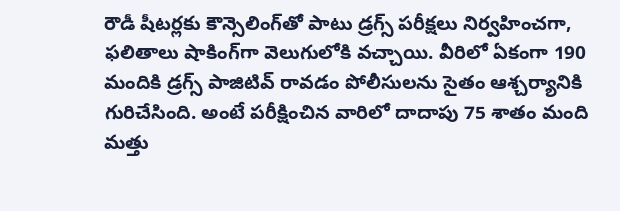రౌడీ షీటర్లకు కౌన్సెలింగ్‌తో పాటు డ్రగ్స్ పరీక్షలు నిర్వహించగా, ఫలితాలు షాకింగ్‌గా వెలుగులోకి వచ్చాయి. వీరిలో ఏకంగా 190 మందికి డ్రగ్స్ పాజిటివ్ రావడం పోలీసులను సైతం ఆశ్చర్యానికి గురిచేసింది. అంటే పరీక్షించిన వారిలో దాదాపు 75 శాతం మంది మత్తు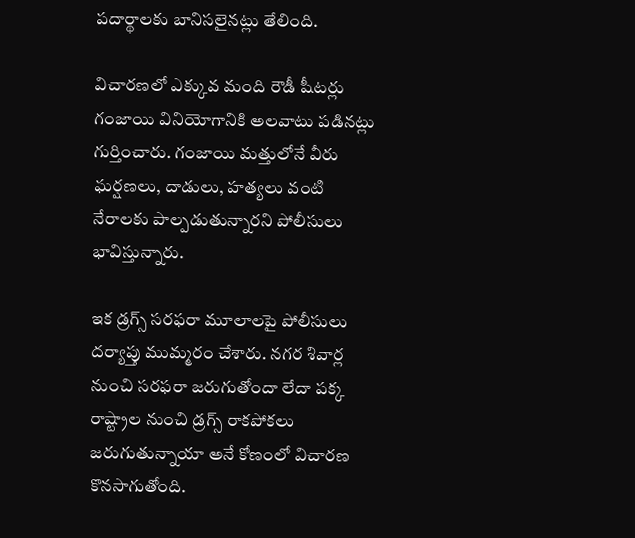పదార్థాలకు బానిసలైనట్లు తేలింది.

విచారణలో ఎక్కువ మంది రౌడీ షీటర్లు గంజాయి వినియోగానికి అలవాటు పడినట్లు గుర్తించారు. గంజాయి మత్తులోనే వీరు ఘర్షణలు, దాడులు, హత్యలు వంటి నేరాలకు పాల్పడుతున్నారని పోలీసులు భావిస్తున్నారు.

ఇక డ్రగ్స్ సరఫరా మూలాలపై పోలీసులు దర్యాప్తు ముమ్మరం చేశారు. నగర శివార్ల నుంచి సరఫరా జరుగుతోందా లేదా పక్క రాష్ట్రాల నుంచి డ్రగ్స్ రాకపోకలు జరుగుతున్నాయా అనే కోణంలో విచారణ కొనసాగుతోంది.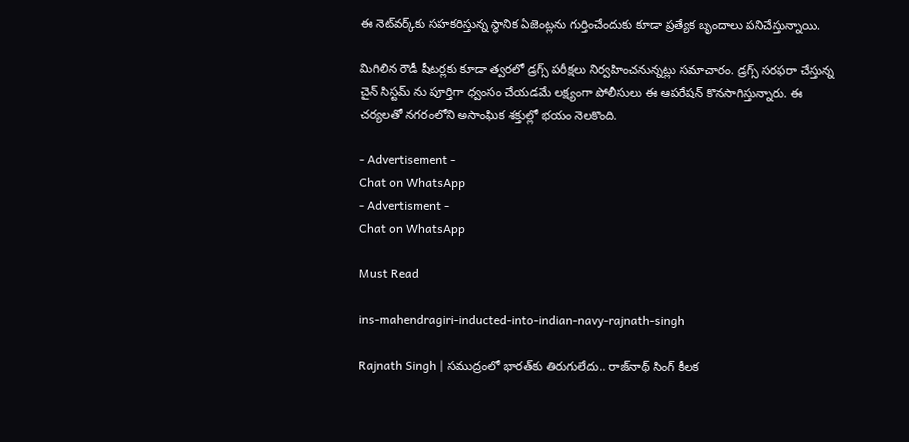ఈ నెట్‌వర్క్‌కు సహకరిస్తున్న స్థానిక ఏజెంట్లను గుర్తించేందుకు కూడా ప్రత్యేక బృందాలు పనిచేస్తున్నాయి.

మిగిలిన రౌడీ షీటర్లకు కూడా త్వరలో డ్రగ్స్ పరీక్షలు నిర్వహించనున్నట్లు సమాచారం. డ్రగ్స్ సరఫరా చేస్తున్న చైన్ సిస్టమ్ ను పూర్తిగా ధ్వంసం చేయడమే లక్ష్యంగా పోలీసులు ఈ ఆపరేషన్ కొనసాగిస్తున్నారు. ఈ చర్యలతో నగరంలోని అసాంఘిక శక్తుల్లో భయం నెలకొంది.

- Advertisement -
Chat on WhatsApp
- Advertisment -
Chat on WhatsApp

Must Read

ins-mahendragiri-inducted-into-indian-navy-rajnath-singh

Rajnath Singh | సముద్రంలో భారత్‌కు తిరుగులేదు.. రాజ్‌నాథ్ సింగ్ కీలక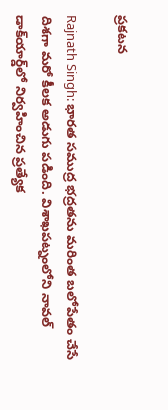ప్రకటన

Rajnath Singh: భారత సముద్ర భద్రతను మరింత బలోపేతం చేసే దిశగా మరో కీలక అడుగు పడింది. విశాఖపట్నంలోని నావల్ డాక్‌యార్డ్‌లో నిర్వహించిన ప్రత్యేక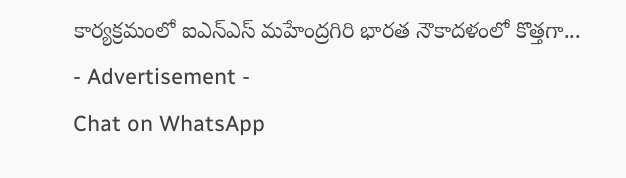కార్యక్రమంలో ఐఎన్‌ఎస్ మహేంద్రగిరి భారత నౌకాదళంలో కొత్తగా...
- Advertisement -
Chat on WhatsApp